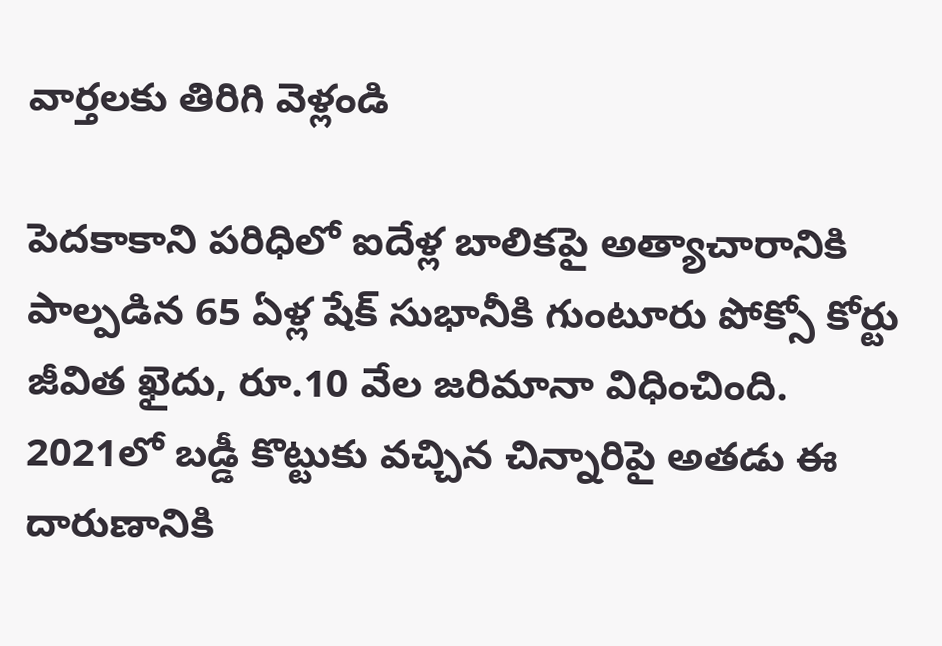వార్తలకు తిరిగి వెళ్లండి

పెదకాకాని పరిధిలో ఐదేళ్ల బాలికపై అత్యాచారానికి పాల్పడిన 65 ఏళ్ల షేక్ సుభానీకి గుంటూరు పోక్సో కోర్టు జీవిత ఖైదు, రూ.10 వేల జరిమానా విధించింది.
2021లో బడ్డీ కొట్టుకు వచ్చిన చిన్నారిపై అతడు ఈ దారుణానికి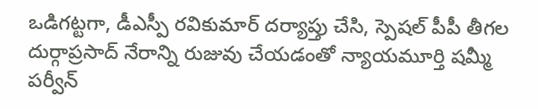ఒడిగట్టగా, డీఎస్పీ రవికుమార్ దర్యాప్తు చేసి, స్పెషల్ పీపీ తీగల దుర్గాప్రసాద్ నేరాన్ని రుజువు చేయడంతో న్యాయమూర్తి షమ్మీ పర్వీన్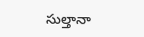సుల్తానా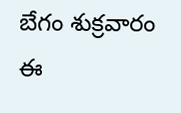బేగం శుక్రవారం ఈ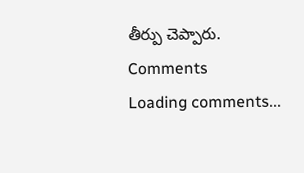తీర్పు చెప్పారు.
Comments
Loading comments...